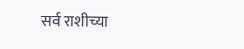सर्व राशीच्या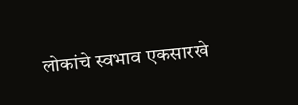लोकांचे स्वभाव एकसारखे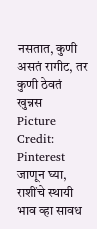नसतात, कुणी असतं रागीट, तर कुणी ठेवतं खुन्नस
Picture Credit: Pinterest
जाणून घ्या, राशींचे स्थायी भाव व्हा सावध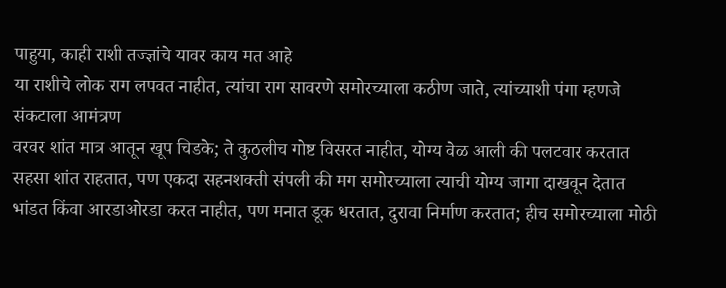पाहुया, काही राशी तज्ज्ञांचे यावर काय मत आहे
या राशीचे लोक राग लपवत नाहीत, त्यांचा राग सावरणे समोरच्याला कठीण जाते, त्यांच्याशी पंगा म्हणजे संकटाला आमंत्रण
वरवर शांत मात्र आतून खूप चिडके; ते कुठलीच गोष्ट विसरत नाहीत, योग्य वेळ आली की पलटवार करतात
सहसा शांत राहतात, पण एकदा सहनशक्ती संपली की मग समोरच्याला त्याची योग्य जागा दाखवून देतात
भांडत किंवा आरडाओरडा करत नाहीत, पण मनात डूक धरतात, दुरावा निर्माण करतात; हीच समोरच्याला मोठी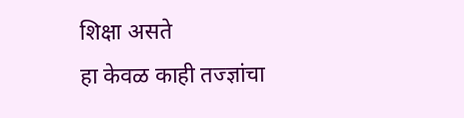शिक्षा असते
हा केवळ काही तज्ज्ञांचा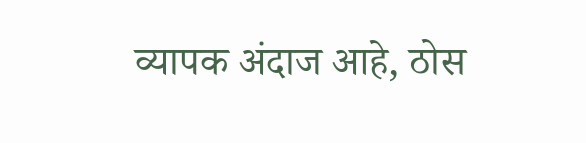व्यापक अंदाज आहे, ठोस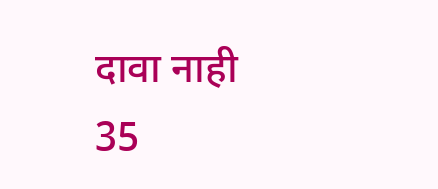दावा नाही
35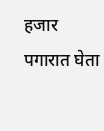हजार पगारात घेता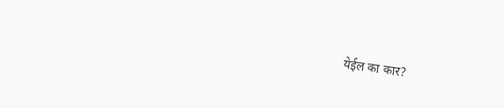येईल का कार?